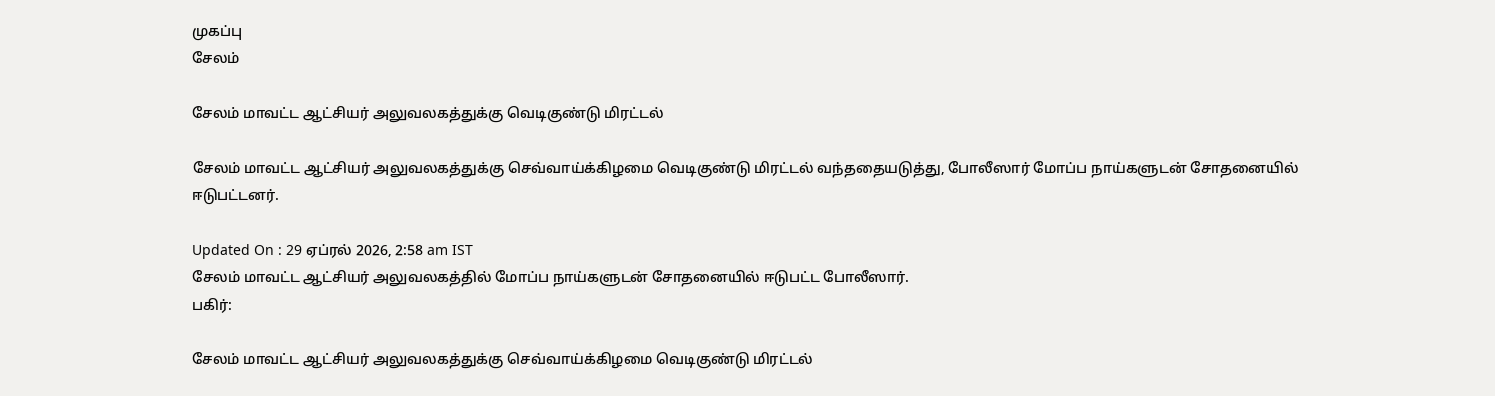முகப்பு
சேலம்

சேலம் மாவட்ட ஆட்சியர் அலுவலகத்துக்கு வெடிகுண்டு மிரட்டல்

சேலம் மாவட்ட ஆட்சியர் அலுவலகத்துக்கு செவ்வாய்க்கிழமை வெடிகுண்டு மிரட்டல் வந்ததையடுத்து, போலீஸார் மோப்ப நாய்களுடன் சோதனையில் ஈடுபட்டனர்.

Updated On : 29 ஏப்ரல் 2026, 2:58 am IST
சேலம் மாவட்ட ஆட்சியர் அலுவலகத்தில் மோப்ப நாய்களுடன் சோதனையில் ஈடுபட்ட போலீஸார்.
பகிர்:

சேலம் மாவட்ட ஆட்சியர் அலுவலகத்துக்கு செவ்வாய்க்கிழமை வெடிகுண்டு மிரட்டல்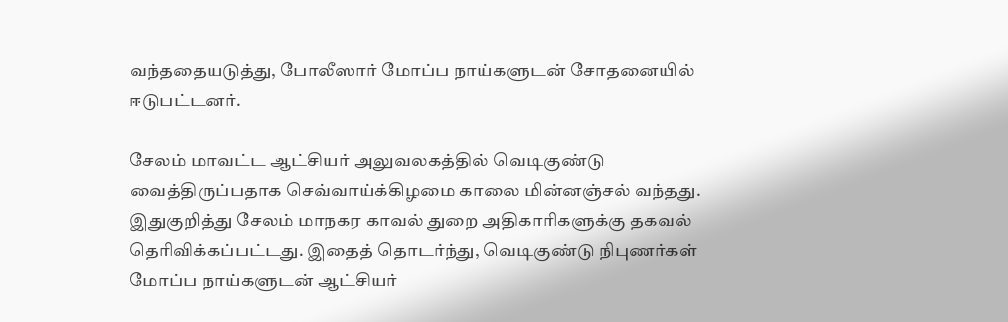வந்ததையடுத்து, போலீஸார் மோப்ப நாய்களுடன் சோதனையில் ஈடுபட்டனர்.

சேலம் மாவட்ட ஆட்சியர் அலுவலகத்தில் வெடிகுண்டு வைத்திருப்பதாக செவ்வாய்க்கிழமை காலை மின்னஞ்சல் வந்தது. இதுகுறித்து சேலம் மாநகர காவல் துறை அதிகாரிகளுக்கு தகவல் தெரிவிக்கப்பட்டது. இதைத் தொடர்ந்து, வெடிகுண்டு நிபுணர்கள் மோப்ப நாய்களுடன் ஆட்சியர்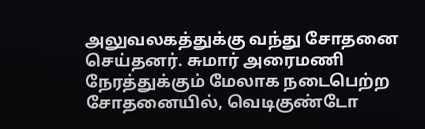அலுவலகத்துக்கு வந்து சோதனை செய்தனர். சுமார் அரைமணி நேரத்துக்கும் மேலாக நடைபெற்ற சோதனையில், வெடிகுண்டோ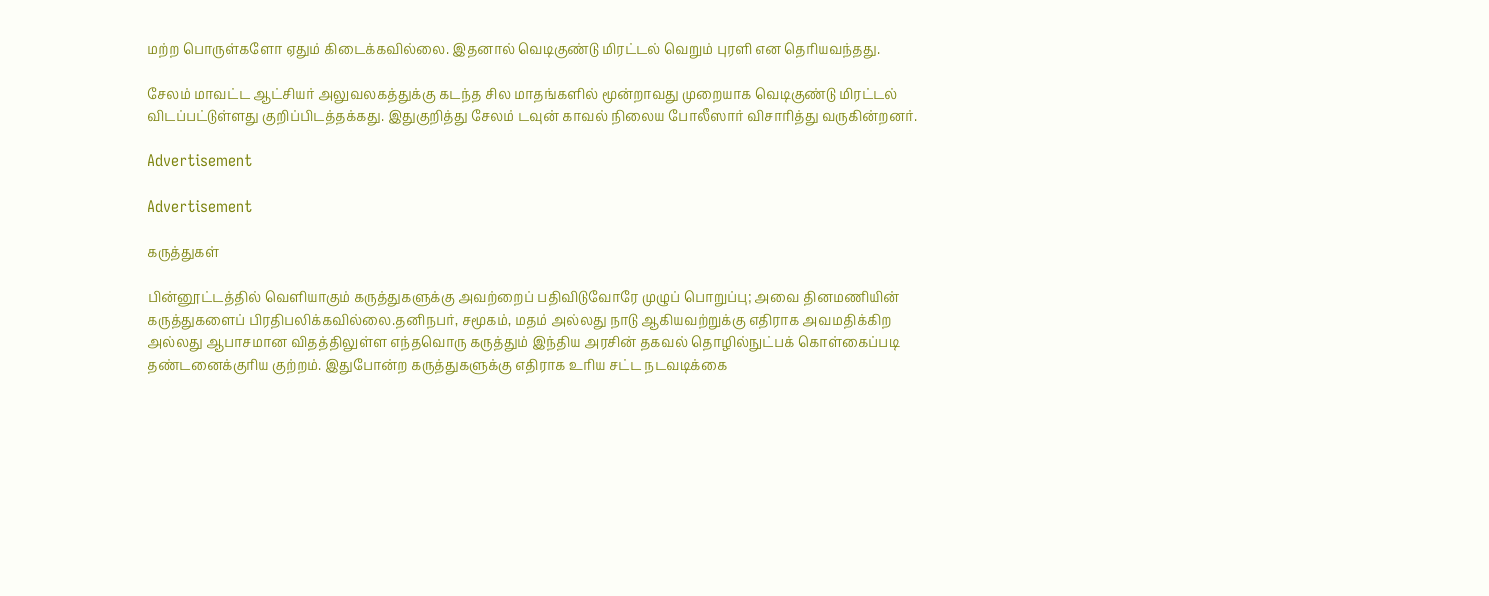மற்ற பொருள்களோ ஏதும் கிடைக்கவில்லை. இதனால் வெடிகுண்டு மிரட்டல் வெறும் புரளி என தெரியவந்தது.

சேலம் மாவட்ட ஆட்சியர் அலுவலகத்துக்கு கடந்த சில மாதங்களில் மூன்றாவது முறையாக வெடிகுண்டு மிரட்டல் விடப்பட்டுள்ளது குறிப்பிடத்தக்கது. இதுகுறித்து சேலம் டவுன் காவல் நிலைய போலீஸார் விசாரித்து வருகின்றனர்.

Advertisement

Advertisement

கருத்துகள்

பின்னூட்டத்தில் வெளியாகும் கருத்துகளுக்கு அவற்றைப் பதிவிடுவோரே முழுப் பொறுப்பு; அவை தினமணியின் கருத்துகளைப் பிரதிபலிக்கவில்லை.தனிநபர், சமூகம், மதம் அல்லது நாடு ஆகியவற்றுக்கு எதிராக அவமதிக்கிற அல்லது ஆபாசமான விதத்திலுள்ள எந்தவொரு கருத்தும் இந்திய அரசின் தகவல் தொழில்நுட்பக் கொள்கைப்படி தண்டனைக்குரிய குற்றம். இதுபோன்ற கருத்துகளுக்கு எதிராக உரிய சட்ட நடவடிக்கை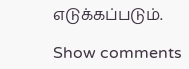எடுக்கப்படும்.

Show comments